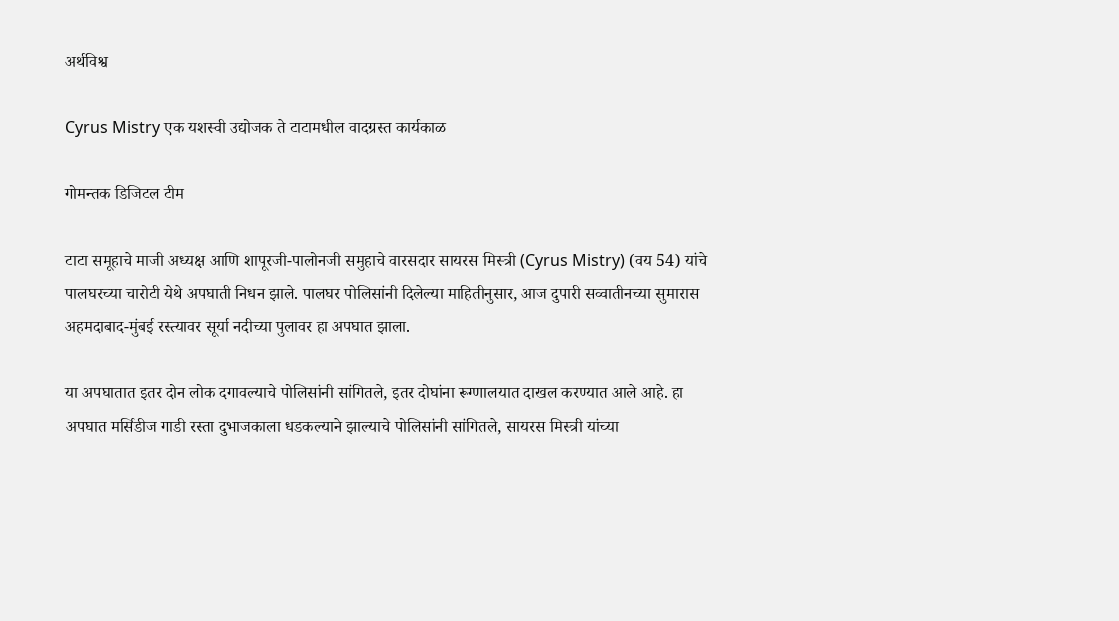अर्थविश्व

Cyrus Mistry एक यशस्वी उद्योजक ते टाटामधील वादग्रस्त कार्यकाळ

गोमन्तक डिजिटल टीम

टाटा समूहाचे माजी अध्यक्ष आणि शापूरजी-पालोनजी समुहाचे वारसदार सायरस मिस्त्री (Cyrus Mistry) (वय 54) यांचे पालघरच्या चारोटी येथे अपघाती निधन झाले. पालघर पोलिसांनी दिलेल्या माहितीनुसार, आज दुपारी सव्वातीनच्या सुमारास अहमदाबाद-मुंबई रस्त्यावर सूर्या नदीच्या पुलावर हा अपघात झाला.

या अपघातात इतर दोन लोक दगावल्याचे पोलिसांनी सांगितले, इतर दोघांना रूग्णालयात दाखल करण्यात आले आहे. हा अपघात मर्सिडीज गाडी रस्ता दुभाजकाला धडकल्याने झाल्याचे पोलिसांनी सांगितले, सायरस मिस्त्री यांच्या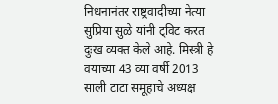निधनानंतर राष्ट्रवादीच्या नेत्या सुप्रिया सुळे यांनी ट्विट करत दुःख व्यक्त केले आहे. मिस्त्री हे वयाच्या 43 व्या वर्षी 2013 साली टाटा समूहाचे अध्यक्ष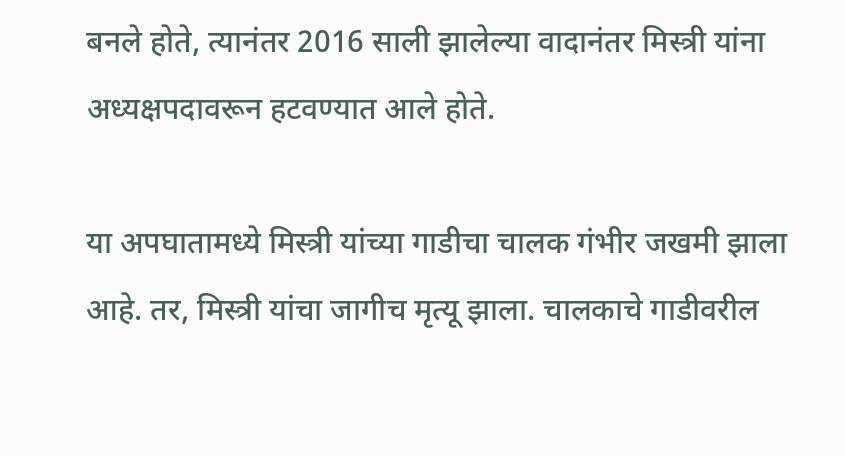बनले होते, त्यानंतर 2016 साली झालेल्या वादानंतर मिस्त्री यांना अध्यक्षपदावरून हटवण्यात आले होते.

या अपघातामध्ये मिस्त्री यांच्या गाडीचा चालक गंभीर जखमी झाला आहे. तर, मिस्त्री यांचा जागीच मृत्यू झाला. चालकाचे गाडीवरील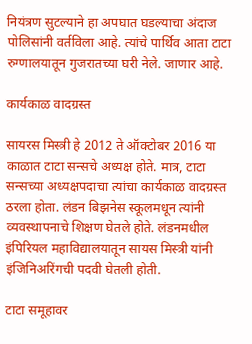नियंत्रण सुटल्याने हा अपघात घडल्याचा अंदाज पोलिसांनी वर्तविला आहे. त्यांचे पार्थिव आता टाटा रुग्णालयातून गुजरातच्या घरी नेले. जाणार आहे.

कार्यकाळ वादग्रस्त

सायरस मिस्त्री हे 2012 ते ऑक्टोबर 2016 या काळात टाटा सन्सचे अध्यक्ष होते. मात्र, टाटा सन्सच्या अध्यक्षपदाचा त्यांचा कार्यकाळ वादग्रस्त ठरला होता. लंडन बिझनेस स्कूलमधून त्यांनी व्यवस्थापनाचे शिक्षण घेतले होते. लंडनमधील इंपिरियल महाविद्यालयातून सायस मिस्त्री यांनी इंजिनिअरिंगची पदवी घेतली होती.

टाटा समूहावर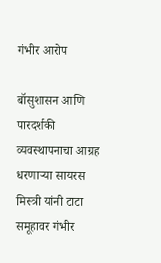गंभीर आरोप

बॉसुशासन आणि पारदर्शकी व्यवस्थापनाचा आग्रह धरणाऱ्या सायरस मिस्त्री यांनी टाटा समूहावर गंभीर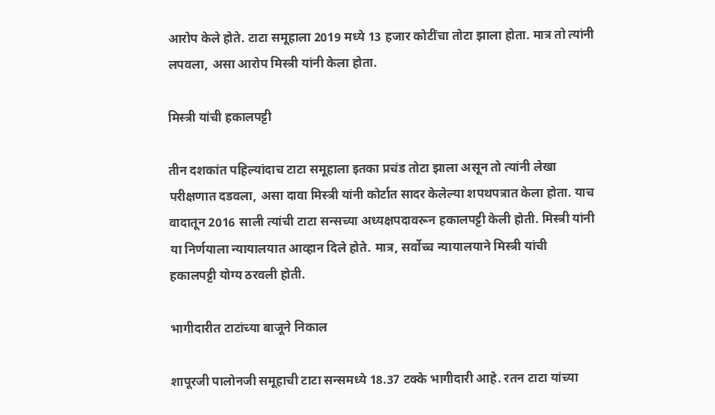आरोप केले होते. टाटा समूहाला 2019 मध्ये 13 हजार कोटींचा तोटा झाला होता. मात्र तो त्यांनी लपवला, असा आरोप मिस्त्री यांनी केला होता.

मिस्त्री यांची हकालपट्टी

तीन दशकांत पहिल्यांदाच टाटा समूहाला इतका प्रचंड तोटा झाला असून तो त्यांनी लेखा परीक्षणात दडवला, असा दावा मिस्त्री यांनी कोर्टात सादर केलेल्या शपथपत्रात केला होता. याच वादातून 2016 साली त्यांची टाटा सन्सच्या अध्यक्षपदावरून हकालपट्टी केली होती. मिस्त्री यांनी या निर्णयाला न्यायालयात आव्हान दिले होते. मात्र, सर्वोच्च न्यायालयाने मिस्त्री यांची हकालपट्टी योग्य ठरवली होती.

भागीदारीत टाटांच्या बाजूने निकाल

शापूरजी पालोनजी समूहाची टाटा सन्समध्ये 18.37 टक्के भागीदारी आहे. रतन टाटा यांच्या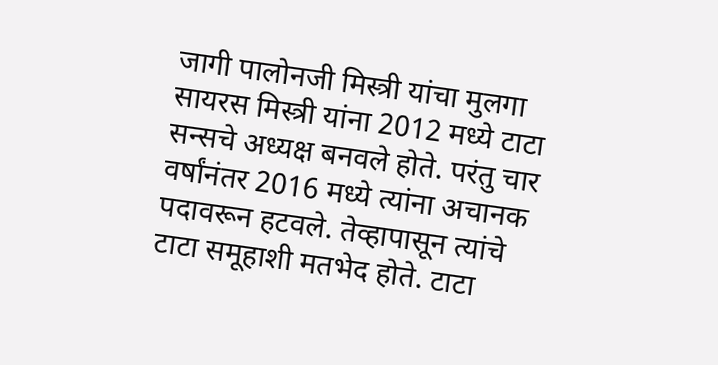जागी पालोनजी मिस्त्री यांचा मुलगा सायरस मिस्त्री यांना 2012 मध्ये टाटा सन्सचे अध्यक्ष बनवले होते. परंतु चार वर्षांनंतर 2016 मध्ये त्यांना अचानक पदावरून हटवले. तेव्हापासून त्यांचे टाटा समूहाशी मतभेद होते. टाटा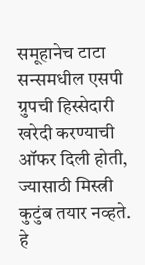समूहानेच टाटा सन्समधील एसपी ग्रुपची हिस्सेदारी खरेदी करण्याची ऑफर दिली होती, ज्यासाठी मिस्त्री कुटुंब तयार नव्हते. हे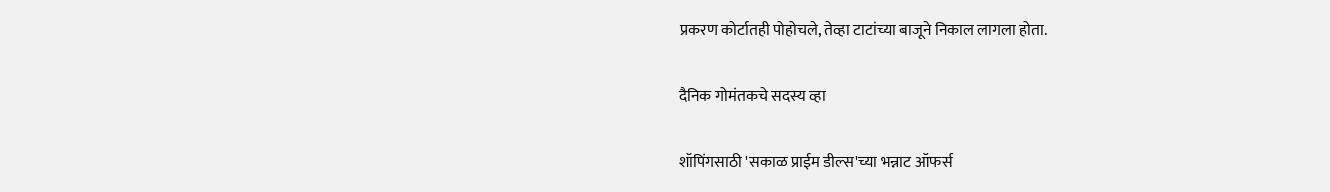प्रकरण कोर्टातही पोहोचले, तेव्हा टाटांच्या बाजूने निकाल लागला होता.

दैनिक गोमंतकचे सदस्य व्हा

शॉपिंगसाठी 'सकाळ प्राईम डील्स'च्या भन्नाट ऑफर्स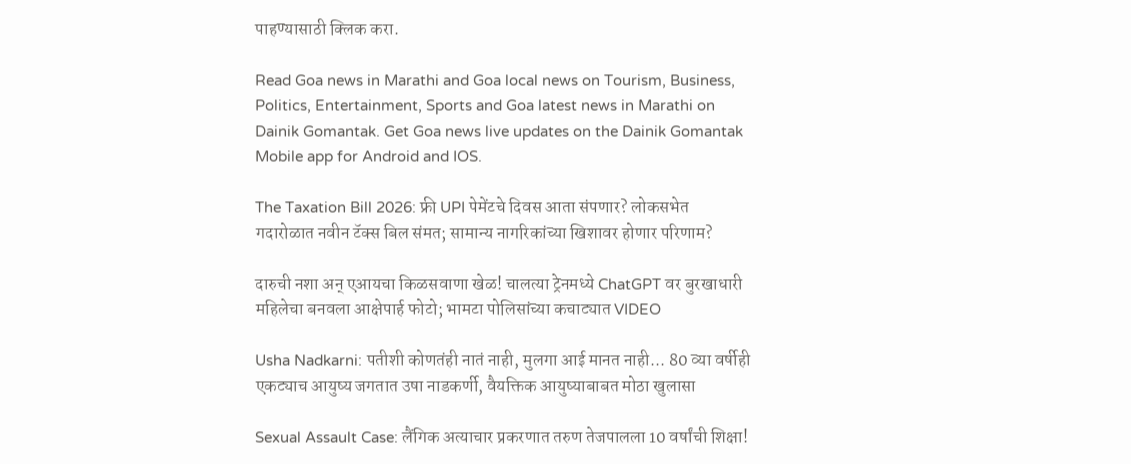पाहण्यासाठी क्लिक करा.

Read Goa news in Marathi and Goa local news on Tourism, Business, Politics, Entertainment, Sports and Goa latest news in Marathi on Dainik Gomantak. Get Goa news live updates on the Dainik Gomantak Mobile app for Android and IOS.

The Taxation Bill 2026: फ्री UPI पेमेंटचे दिवस आता संपणार? लोकसभेत गदारोळात नवीन टॅक्स बिल संमत; सामान्य नागरिकांच्या खिशावर होणार परिणाम?

दारुची नशा अन् एआयचा किळसवाणा खेळ! चालत्या ट्रेनमध्ये ChatGPT वर बुरखाधारी महिलेचा बनवला आक्षेपार्ह फोटो; भामटा पोलिसांच्या कचाट्यात VIDEO

Usha Nadkarni: पतीशी कोणतंही नातं नाही, मुलगा आई मानत नाही... 80 व्या वर्षीही एकट्याच आयुष्य जगतात उषा नाडकर्णी, वैयक्तिक आयुष्याबाबत मोठा खुलासा

Sexual Assault Case: लैंगिक अत्याचार प्रकरणात तरुण तेजपालला 10 वर्षांची शिक्षा!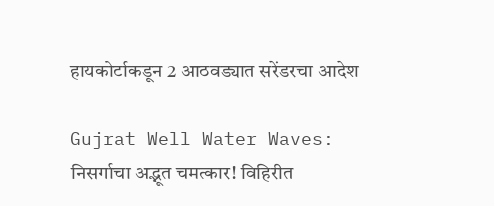हायकोर्टाकडून 2 आठवड्यात सरेंडरचा आदेश

Gujrat Well Water Waves: निसर्गाचा अद्भूत चमत्कार! विहिरीत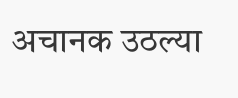अचानक उठल्या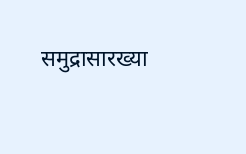समुद्रासारख्या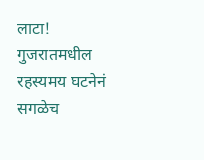लाटा! गुजरातमधील रहस्यमय घटनेनं सगळेच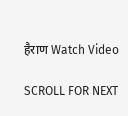हैराण Watch Video

SCROLL FOR NEXT